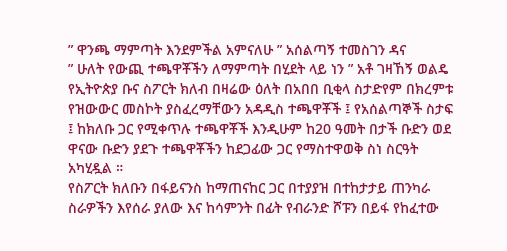” ዋንጫ ማምጣት እንደምችል አምናለሁ ” አሰልጣኝ ተመስገን ዳና
” ሁለት የውጪ ተጫዋቾችን ለማምጣት በሂደት ላይ ነን ” አቶ ገዛኸኝ ወልዴ
የኢትዮጵያ ቡና ስፖርት ክለብ በዛሬው ዕለት በአበበ ቢቂላ ስታድየም በክረምቱ የዝውውር መስኮት ያስፈረማቸውን አዳዲስ ተጫዋቾች ፤ የአሰልጣኞች ስታፍ ፤ ከክለቡ ጋር የሚቀጥሉ ተጫዋቾች እንዲሁም ከ20 ዓመት በታች ቡድን ወደ ዋናው ቡድን ያደጉ ተጫዋቾችን ከደጋፊው ጋር የማስተዋወቅ ስነ ስርዓት አካሂዷል ።
የስፖርት ክለቡን በፋይናንስ ከማጠናከር ጋር በተያያዝ በተከታታይ ጠንካራ ስራዎችን እየሰራ ያለው እና ከሳምንት በፊት የብራንድ ሾፑን በይፋ የከፈተው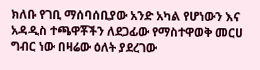ክለቡ የገቢ ማሰባሰቢያው አንድ አካል የሆነውን እና አዳዲስ ተጫዋቾችን ለደጋፊው የማስተዋወቅ መርሀ ግብር ነው በዛሬው ዕለት ያደረገው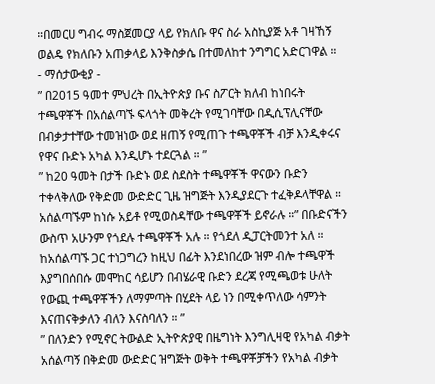።በመርሀ ግብሩ ማስጀመርያ ላይ የክለቡ ዋና ስራ አስኪያጅ አቶ ገዛኸኝ ወልዴ የክለቡን አጠቃላይ እንቅስቃሴ በተመለከተ ንግግር አድርገዋል ።
- ማሰታውቂያ -
” በ2015 ዓመተ ምህረት በኢትዮጵያ ቡና ስፖርት ክለብ ከነበሩት ተጫዋቾች በአሰልጣኙ ፍላጎት መቅረት የሚገባቸው በዲሲፕሊናቸው በብቃታተቸው ተመዝነው ወደ ዘጠኝ የሚጠጉ ተጫዋቾች ብቻ እንዲቀሩና የዋና ቡድኑ አካል እንዲሆኑ ተደርጓል ። ”
” ከ20 ዓመት በታች ቡድኑ ወደ ስደስት ተጫዋቾች ዋናውን ቡድን ተቀላቅለው የቅድመ ውድድር ጊዜ ዝግጅት እንዲያደርጉ ተፈቅዶላቸዋል ። አሰልጣኙም ከነሱ አይቶ የሚወስዳቸው ተጫዋቾች ይኖራሉ ።” በቡድናችን ውስጥ አሁንም የጎደሉ ተጫዋቾች አሉ ። የጎደለ ዲፓርትመንተ አለ ። ከአሰልጣኙ ጋር ተነጋግረን ከዚህ በፊት እንደነበረው ዝም ብሎ ተጫዋች እያግበሰበሱ መሞከር ሳይሆን በብሄራዊ ቡድን ደረጃ የሚጫወቱ ሁለት የውጪ ተጫዋቾችን ለማምጣት በሂደት ላይ ነን በሚቀጥለው ሳምንት እናጠናቅቃለን ብለን እናስባለን ። ”
” በለንድን የሚኖር ትውልድ ኢትዮጵያዊ በዜግነት እንግሊዛዊ የአካል ብቃት አሰልጣኝ በቅድመ ውድድር ዝግጅት ወቅት ተጫዋቾቻችን የአካል ብቃት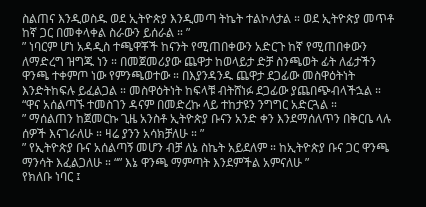ስልጠና እንዲወስዱ ወደ ኢትዮጵያ እንዲመጣ ትኬት ተልኮለታል ። ወደ ኢትዮጵያ መጥቶ ከኛ ጋር በመቀላቀል ስራውን ይሰራል ። ”
” ነባርም ሆነ አዳዲስ ተጫዋቾች ከናንት የሚጠበቀውን አድርጉ ከኛ የሚጠበቀውን ለማድረግ ዝግጁ ነን ። በመጀመሪያው ጨዋታ ከወላይታ ድቻ ስንጫወት ፊት ለፊታችን ዋንጫ ተቀምጦ ነው የምንጫወተው ። በእያንዳንዱ ጨዋታ ደጋፊው መስዋዕትነት እንድትከፍሉ ይፈልጋል ። መስዋዕትነት ከፍላቹ ብትሸነፉ ደጋፊው ያጨበጭብላችኋል ። “ዋና አሰልጣኙ ተመስገን ዳናም በመድረኩ ላይ ተከታዩን ንግግር አድርጓል ።
” ማሰልጠን ከጀመርኩ ጊዜ አንስቶ ኢትዮጵያ ቡናን አንድ ቀን እንደማሰለጥን በቅርቤ ላሉ ሰዎች እናገራለሁ ። ዛሬ ያንን አሳክቻለሁ ። ”
” የኢትዮጵያ ቡና አሰልጣኝ መሆን ብቻ ለኔ ስኬት አይደለም ። ከኢትዮጵያ ቡና ጋር ዋንጫ ማንሳት እፈልጋለሁ ። “” እኔ ዋንጫ ማምጣት እንደምችል አምናለሁ ”
የክለቡ ነባር ፤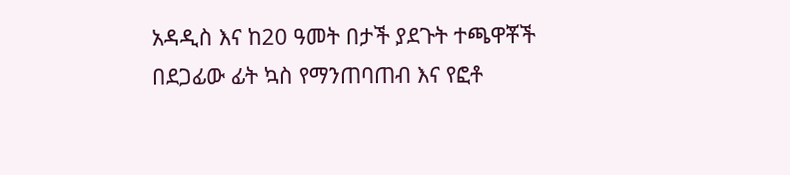አዳዲስ እና ከ20 ዓመት በታች ያደጉት ተጫዋቾች በደጋፊው ፊት ኳስ የማንጠባጠብ እና የፎቶ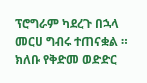ፕሮግራም ካደረጉ በኋላ መርሀ ግብሩ ተጠናቋል ።
ክለቡ የቅድመ ወድድር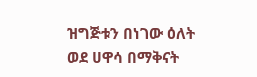ዝግጅቱን በነገው ዕለት ወደ ሀዋሳ በማቅናት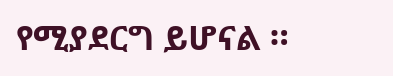የሚያደርግ ይሆናል ።